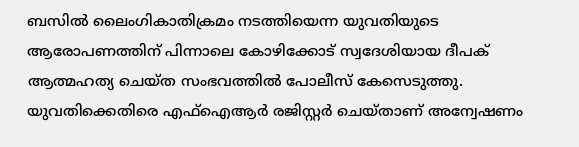ബസിൽ ലൈംഗികാതിക്രമം നടത്തിയെന്ന യുവതിയുടെ ആരോപണത്തിന് പിന്നാലെ കോഴിക്കോട് സ്വദേശിയായ ദീപക് ആത്മഹത്യ ചെയ്ത സംഭവത്തിൽ പോലീസ് കേസെടുത്തു. യുവതിക്കെതിരെ എഫ്ഐആർ രജിസ്റ്റർ ചെയ്താണ് അന്വേഷണം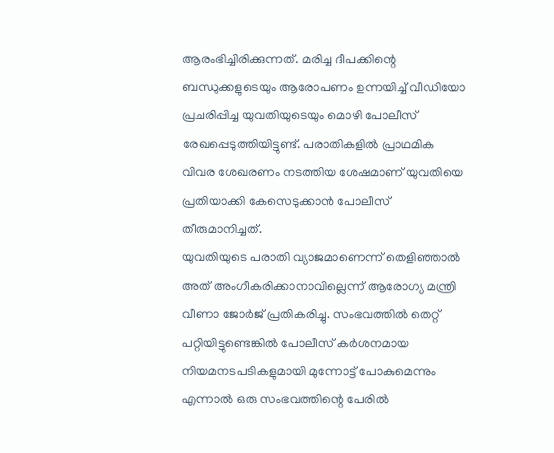ആരംഭിച്ചിരിക്കുന്നത്. മരിച്ച ദീപക്കിന്റെ ബന്ധുക്കളുടെയും ആരോപണം ഉന്നയിച്ച് വീഡിയോ പ്രചരിപ്പിച്ച യുവതിയുടെയും മൊഴി പോലീസ് രേഖപ്പെടുത്തിയിട്ടുണ്ട്. പരാതികളിൽ പ്രാഥമിക വിവര ശേഖരണം നടത്തിയ ശേഷമാണ് യുവതിയെ പ്രതിയാക്കി കേസെടുക്കാൻ പോലീസ് തീരുമാനിച്ചത്.
യുവതിയുടെ പരാതി വ്യാജമാണെന്ന് തെളിഞ്ഞാൽ അത് അംഗീകരിക്കാനാവില്ലെന്ന് ആരോഗ്യ മന്ത്രി വീണാ ജോർജ് പ്രതികരിച്ചു. സംഭവത്തിൽ തെറ്റ് പറ്റിയിട്ടുണ്ടെങ്കിൽ പോലീസ് കർശനമായ നിയമനടപടികളുമായി മുന്നോട്ട് പോകുമെന്നും എന്നാൽ ഒരു സംഭവത്തിന്റെ പേരിൽ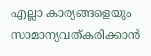എല്ലാ കാര്യങ്ങളെയും സാമാന്യവത്കരിക്കാൻ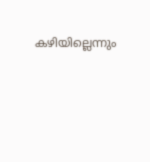കഴിയില്ലെന്നും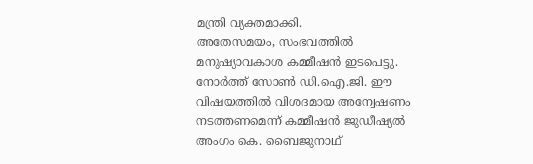മന്ത്രി വ്യക്തമാക്കി.
അതേസമയം, സംഭവത്തിൽ മനുഷ്യാവകാശ കമ്മീഷൻ ഇടപെട്ടു. നോർത്ത് സോൺ ഡി.ഐ.ജി. ഈ വിഷയത്തിൽ വിശദമായ അന്വേഷണം നടത്തണമെന്ന് കമ്മീഷൻ ജുഡീഷ്യൽ അംഗം കെ. ബൈജുനാഥ്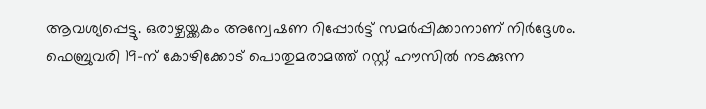ആവശ്യപ്പെട്ടു. ഒരാഴ്ചയ്ക്കകം അന്വേഷണ റിപ്പോർട്ട് സമർപ്പിക്കാനാണ് നിർദ്ദേശം. ഫെബ്രുവരി 19-ന് കോഴിക്കോട് പൊതുമരാമത്ത് റസ്റ്റ് ഹൗസിൽ നടക്കുന്ന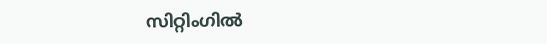സിറ്റിംഗിൽ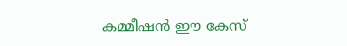കമ്മീഷൻ ഈ കേസ്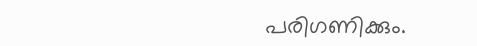പരിഗണിക്കും.